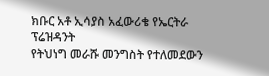ክቡር አቶ ኢሳያስ አፈውሪቄ የኤርትራ ፕሬዝዳንት
የትህነግ መራሹ መንግስት የተለመደውን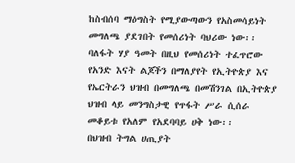ከስብሰባ ማዕግስት የሚያውጣውን የአስመሳይነት መግለጫ ያደገበት የመሰሪነት ባህሪው ነው፡፡
ባለፋት ሃያ ዓመት በዚህ የመሰሪነት ተፈጥሮው የአንድ እናት ልጆችን በማለያየት የኢትዮጵያ እና የኤርትራን ህዝብ በመግለጫ በመሽንገል በኢትዮጵያ ህዝብ ላይ መንግስታዊ የጥፋት ሥራ ሲሰራ መቆይቱ የአለም የአደባባይ ሀቅ ነው፡፡
በህዝብ ትግል ሀጢያት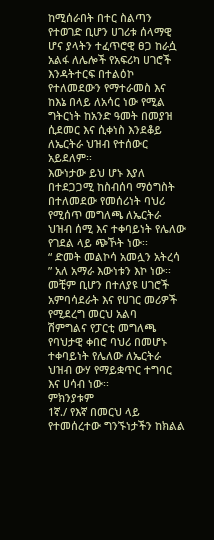ከሚሰራበት በተር ስልጣን የተወገድ ቢሆን ሀገሪቱ ሰላማዊ ሆና ያላትን ተፈጥሮዊ ፀጋ ከራሷ አልፋ ለሌሎች የአፍሪካ ሀገሮች
እንዳትተርፍ በተልዕኮ የተለመደውን የማተራመስ እና ከእኔ በላይ ለአሳር ነው የሚል ግትርነት ከአንድ ዓመት በመያዝ ሲደመር እና ሲቀነስ እንደቆይ ለኤርትራ ህዝብ የተሰውር አይደለም፡፡
እውነታው ይህ ሆኑ እያለ በተደጋጋሚ ከስብሰባ ማዕግስት በተለመደው የመሰሪነት ባህሪ የሚሰጥ መግለጫ ለኤርትራ ህዝብ ሰሚ እና ተቀባይነት የሌለው የገደል ላይ ጭኾት ነው፡፡
“ ድመት መልኮሳ አመሏን አትረሳ ” አለ አማራ እውነቱን እኮ ነው፡፡መቺም ቢሆን በተለያዩ ሀገሮች አምባሳደራት እና የሀገር መሪዎች የሚደረግ መርህ አልባ
ሽምግልና የፓርቲ መግለጫ የባህታዊ ቀበሮ ባህሪ በመሆኑ ተቀባይነት የሌለው ለኤርትራ ህዝብ ውሃ የማይቋጥር ተግባር እና ሀሳብ ነው፡፡
ምክንያቱም
1ኛ./ የእኛ በመርህ ላይ የተመሰረተው ግንኙነታችን ከክልል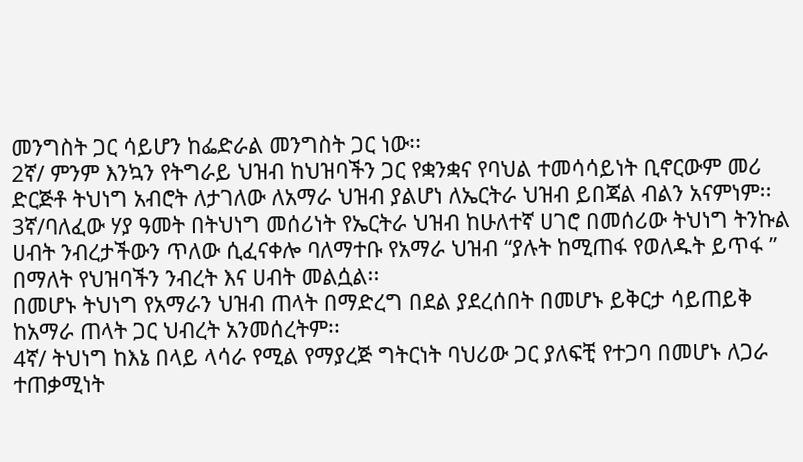መንግስት ጋር ሳይሆን ከፌድራል መንግስት ጋር ነው፡፡
2ኛ/ ምንም እንኳን የትግራይ ህዝብ ከህዝባችን ጋር የቋንቋና የባህል ተመሳሳይነት ቢኖርውም መሪ ድርጅቶ ትህነግ አብሮት ለታገለው ለአማራ ህዝብ ያልሆነ ለኤርትራ ህዝብ ይበጃል ብልን አናምነም፡፡
3ኛ/ባለፈው ሃያ ዓመት በትህነግ መሰሪነት የኤርትራ ህዝብ ከሁለተኛ ሀገሮ በመሰሪው ትህነግ ትንኩል ሀብት ንብረታችውን ጥለው ሲፈናቀሎ ባለማተቡ የአማራ ህዝብ “ያሉት ከሚጠፋ የወለዱት ይጥፋ ” በማለት የህዝባችን ንብረት እና ሀብት መልሷል፡፡
በመሆኑ ትህነግ የአማራን ህዝብ ጠላት በማድረግ በደል ያደረሰበት በመሆኑ ይቅርታ ሳይጠይቅ ከአማራ ጠላት ጋር ህብረት አንመሰረትም፡፡
4ኛ/ ትህነግ ከእኔ በላይ ላሳራ የሚል የማያረጅ ግትርነት ባህሪው ጋር ያለፍቺ የተጋባ በመሆኑ ለጋራ ተጠቃሚነት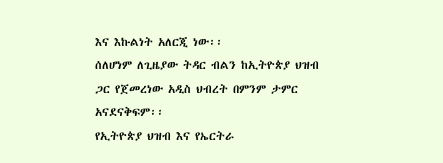እና እኩልነት አለርጂ ነው፡፡
ሰለሆነም ለጊዜያው ትዳር ብልን ከኢትዮጵያ ህዝብ ጋር የጀመረነው አዲስ ህብረት በምንም ታምር አናደናቅፍም፡፡
የኢትዮጵያ ህዝብ እና የኤርትራ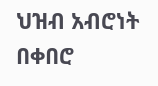ህዝብ አብሮነት በቀበሮ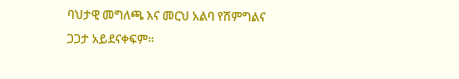ባህታዊ መግለጫ እና መርህ አልባ የሽምግልና ጋጋታ አይደናቀፍም፡፡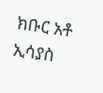ክቡር አቶ ኢሳያስ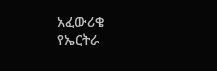አፈውሪቄ የኤርትራ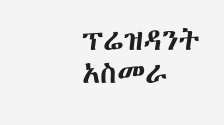ፕሬዝዳንት
አስመራ